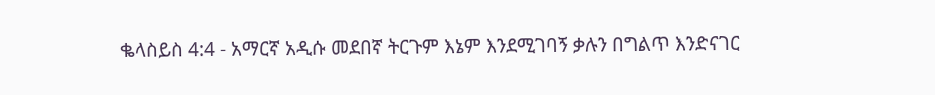ቈላስይስ 4:4 - አማርኛ አዲሱ መደበኛ ትርጉም እኔም እንደሚገባኝ ቃሉን በግልጥ እንድናገር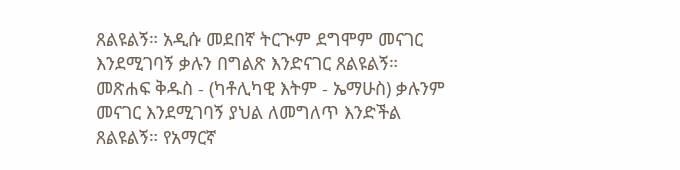ጸልዩልኝ። አዲሱ መደበኛ ትርጒም ደግሞም መናገር እንደሚገባኝ ቃሉን በግልጽ እንድናገር ጸልዩልኝ። መጽሐፍ ቅዱስ - (ካቶሊካዊ እትም - ኤማሁስ) ቃሉንም መናገር እንደሚገባኝ ያህል ለመግለጥ እንድችል ጸልዩልኝ። የአማርኛ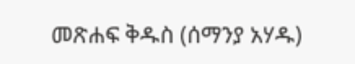መጽሐፍ ቅዱስ (ሰማንያ አሃዱ)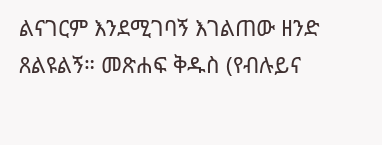ልናገርም እንደሚገባኝ እገልጠው ዘንድ ጸልዩልኝ። መጽሐፍ ቅዱስ (የብሉይና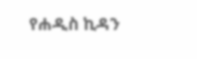የሐዲስ ኪዳን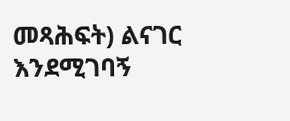መጻሕፍት) ልናገር እንደሚገባኝ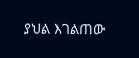ያህል እገልጠው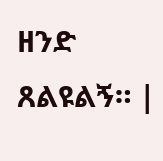ዘንድ ጸልዩልኝ። |